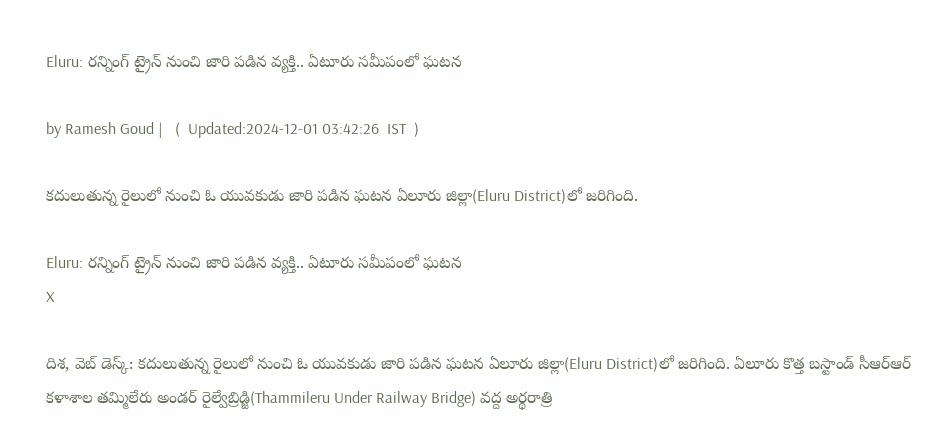Eluru: రన్నింగ్ ట్రైన్ నుంచి జారి పడిన వ్యక్తి.. ఏటూరు సమీపంలో ఘటన

by Ramesh Goud |   (  Updated:2024-12-01 03:42:26  IST  )

కదులుతున్న రైలులో నుంచి ఓ యువకుడు జారి పడిన ఘటన ఏలూరు జిల్లా(Eluru District)లో జరిగింది.

Eluru: రన్నింగ్ ట్రైన్ నుంచి జారి పడిన వ్యక్తి.. ఏటూరు సమీపంలో ఘటన
X

దిశ, వెబ్ డెస్క్: కదులుతున్న రైలులో నుంచి ఓ యువకుడు జారి పడిన ఘటన ఏలూరు జిల్లా(Eluru District)లో జరిగింది. ఏలూరు కొత్త బస్టాండ్ సీఆర్ఆర్ కళాశాల తమ్మిలేరు అండర్ రైల్వేబ్రిడ్జి(Thammileru Under Railway Bridge) వద్ద అర్థరాత్రి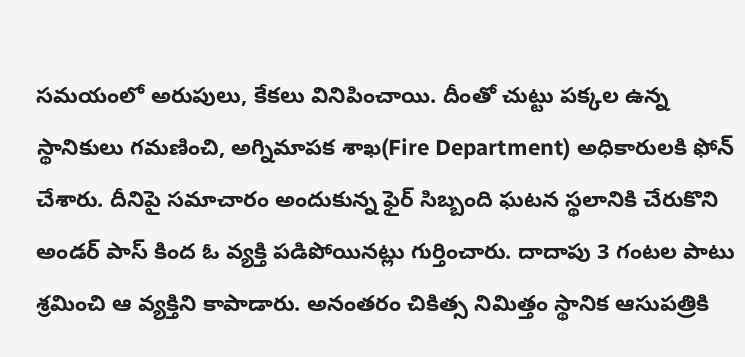సమయంలో అరుపులు, కేకలు వినిపించాయి. దీంతో చుట్టు పక్కల ఉన్న స్థానికులు గమణించి, అగ్నిమాపక శాఖ(Fire Department) అధికారులకి ఫోన్ చేశారు. దీనిపై సమాచారం అందుకున్న ఫైర్ సిబ్బంది ఘటన స్థలానికి చేరుకొని అండర్ పాస్ కింద ఓ వ్యక్తి పడిపోయినట్లు గుర్తించారు. దాదాపు 3 గంటల పాటు శ్రమించి ఆ వ్యక్తిని కాపాడారు. అనంతరం చికిత్స నిమిత్తం స్థానిక ఆసుపత్రికి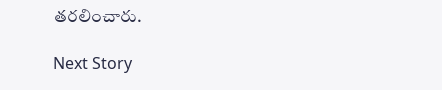తరలించారు.

Next Story